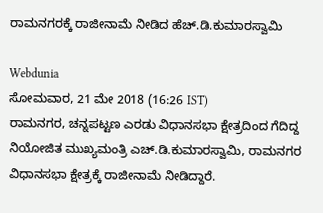ರಾಮನಗರಕ್ಕೆ ರಾಜೀನಾಮೆ ನೀಡಿದ ಹೆಚ್.ಡಿ.ಕುಮಾರಸ್ವಾಮಿ

Webdunia
ಸೋಮವಾರ, 21 ಮೇ 2018 (16:26 IST)
ರಾಮನಗರ, ಚನ್ನಪಟ್ಟಣ ಎರಡು ವಿಧಾನಸಭಾ ಕ್ಷೇತ್ರದಿಂದ ಗೆದಿದ್ದ ನಿಯೋಜಿತ ಮುಖ್ಯಮಂತ್ರಿ ಎಚ್.ಡಿ.ಕುಮಾರಸ್ವಾಮಿ, ರಾಮನಗರ ವಿಧಾನಸಭಾ ಕ್ಷೇತ್ರಕ್ಕೆ ರಾಜೀನಾಮೆ ನೀಡಿದ್ದಾರೆ.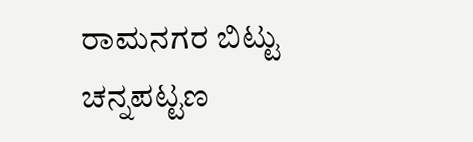ರಾಮನಗರ ಬಿಟ್ಟು ಚನ್ನಪಟ್ಟಣ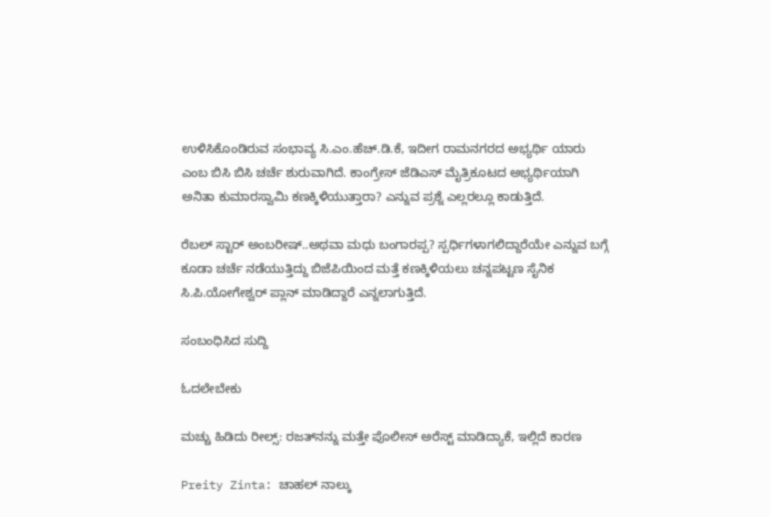ಉಳಿಸಿಕೊಂಡಿರುವ ಸಂಭಾವ್ಯ ಸಿ.ಎಂ.ಹೆಚ್.ಡಿ.ಕೆ, ಇದೀಗ ರಾಮನಗರದ ಅಭ್ಯರ್ಥಿ ಯಾರು ಎಂಬ ಬಿಸಿ ಬಿಸಿ ಚರ್ಚೆ ಶುರುವಾಗಿದೆ. ಕಾಂಗ್ರೇಸ್ ಜೆಡಿಎಸ್ ಮೈತ್ರಿಕೂಟದ ಅಭ್ಯರ್ಥಿಯಾಗಿ ಅನಿತಾ ಕುಮಾರಸ್ವಾಮಿ ಕಣಕ್ಕಿಳಿಯುತ್ತಾರಾ? ಎನ್ನುವ ಪ್ರಶ್ನೆ ಎಲ್ಲರಲ್ಲೂ ಕಾಡುತ್ತಿದೆ.

ರೆಬಲ್ ಸ್ಟಾರ್ ಅಂಬರೀಷ್..ಅಥವಾ ಮಧು ಬಂಗಾರಪ್ಪ? ಸ್ಪರ್ಧಿಗಳಾಗಲಿದ್ದಾರೆಯೇ ಎನ್ನುವ ಬಗ್ಗೆ ಕೂಡಾ ಚರ್ಚೆ ನಡೆಯುತ್ತಿದ್ದು ಬಿಜೆಪಿಯಿಂದ ಮತ್ತೆ ಕಣಕ್ಕಿಳಿಯಲು ಚನ್ನಪಟ್ಟಣ ಸೈನಿಕ ಸಿ.ಪಿ.ಯೋಗೇಶ್ವರ್ ಪ್ಲಾನ್ ಮಾಡಿದ್ದಾರೆ ಎನ್ನಲಾಗುತ್ತಿದೆ.

ಸಂಬಂಧಿಸಿದ ಸುದ್ದಿ

ಓದಲೇಬೇಕು

ಮಚ್ಚು ಹಿಡಿದು ರೀಲ್ಸ್‌: ರಜತ್‌ನನ್ನು ಮತ್ತೇ ಪೊಲೀಸ್ ಅರೆಸ್ಟ್ ಮಾಡಿದ್ಯಾಕೆ, ಇಲ್ಲಿದೆ ಕಾರಣ

Preity Zinta: ಚಾಹಲ್ ನಾಲ್ಕು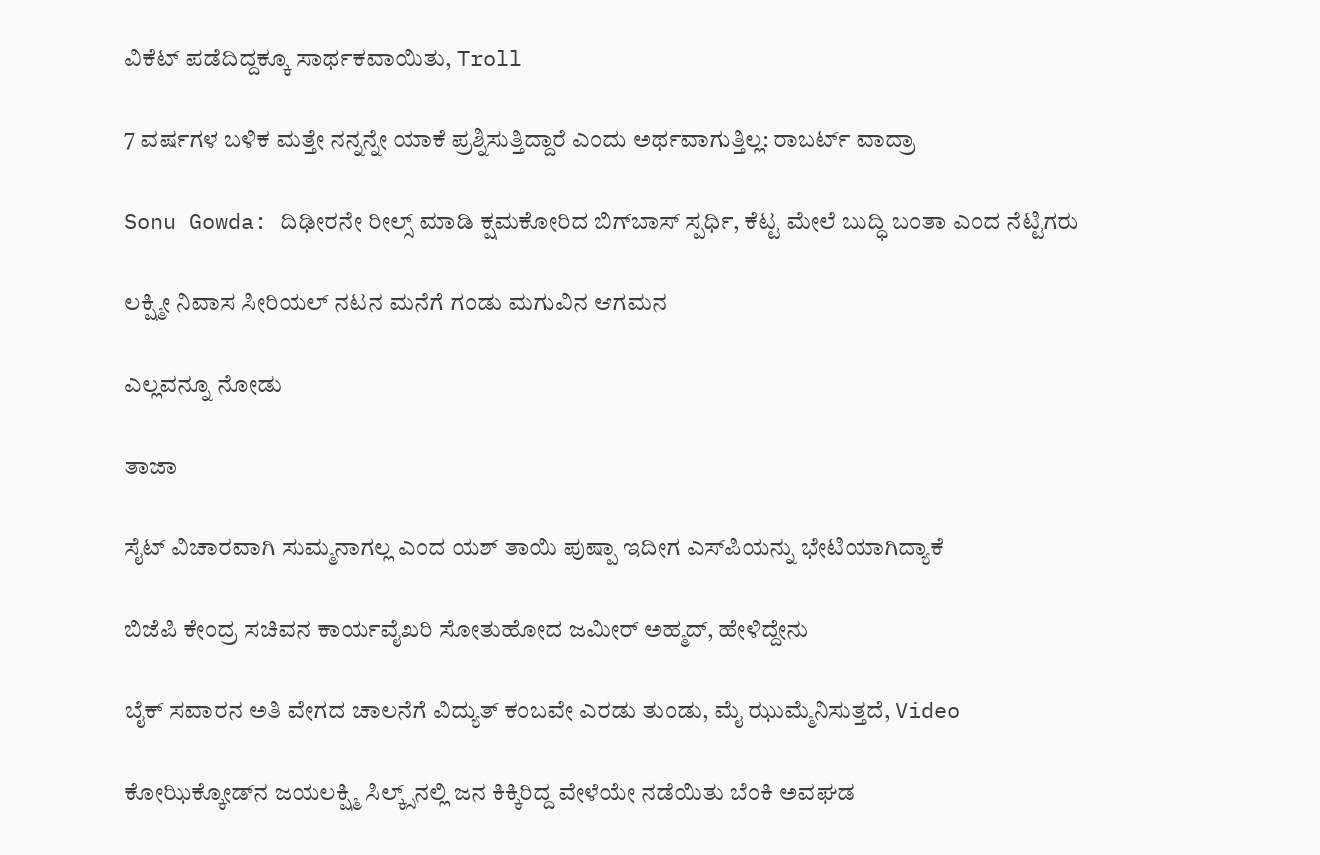ವಿಕೆಟ್ ಪಡೆದಿದ್ದಕ್ಕೂ ಸಾರ್ಥಕವಾಯಿತು, Troll

7 ವರ್ಷಗಳ ಬಳಿಕ ಮತ್ತೇ ನನ್ನನ್ನೇ ಯಾಕೆ ಪ್ರಶ್ನಿಸುತ್ತಿದ್ದಾರೆ ಎಂದು ಅರ್ಥವಾಗುತ್ತಿಲ್ಲ: ರಾಬರ್ಟ್‌ ವಾದ್ರಾ

Sonu Gowda: ದಿಢೀರನೇ ರೀಲ್ಸ್ ಮಾಡಿ ಕ್ಷಮಕೋರಿದ ಬಿಗ್‌ಬಾಸ್‌ ಸ್ಪರ್ಧಿ, ಕೆಟ್ಟ ಮೇಲೆ ಬುದ್ಧಿ ಬಂತಾ ಎಂದ ನೆಟ್ಟಿಗರು

ಲಕ್ಷ್ಮೀ ನಿವಾಸ ಸೀರಿಯಲ್ ನಟನ ಮನೆಗೆ ಗಂಡು ಮಗುವಿನ ಆಗಮನ

ಎಲ್ಲವನ್ನೂ ನೋಡು

ತಾಜಾ

ಸೈಟ್ ವಿಚಾರವಾಗಿ ಸುಮ್ಮನಾಗಲ್ಲ ಎಂದ ಯಶ್ ತಾಯಿ ಪುಷ್ಪಾ ಇದೀಗ ಎಸ್‌ಪಿಯನ್ನು ಭೇಟಿಯಾಗಿದ್ಯಾಕೆ

ಬಿಜೆಪಿ ಕೇಂದ್ರ ಸಚಿವನ ಕಾರ್ಯವೈಖರಿ ಸೋತುಹೋದ ಜಮೀರ್ ಅಹ್ಮದ್‌, ಹೇಳಿದ್ದೇನು

ಬೈಕ್ ಸವಾರನ ಅತಿ ವೇಗದ ಚಾಲನೆಗೆ ವಿದ್ಯುತ್ ಕಂಬವೇ ಎರಡು ತುಂಡು, ಮೈ ಝುಮ್ಮೆನಿಸುತ್ತದೆ, Video

ಕೋಝಿಕ್ಕೋಡ್‌ನ ಜಯಲಕ್ಷ್ಮಿ ಸಿಲ್ಕ್ಸ್‌ನಲ್ಲಿ ಜನ ಕಿಕ್ಕಿರಿದ್ದ ವೇಳೆಯೇ ನಡೆಯಿತು ಬೆಂಕಿ ಅವಘಡ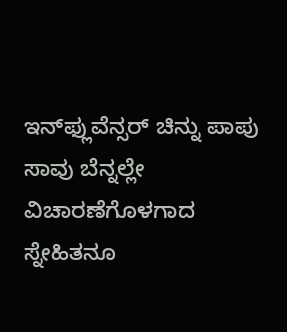ಇನ್‌ಫ್ಲುವೆನ್ಸರ್ ಚಿನ್ನು ಪಾಪು ಸಾವು ಬೆನ್ನಲ್ಲೇ ವಿಚಾರಣೆಗೊಳಗಾದ ಸ್ನೇಹಿತನೂ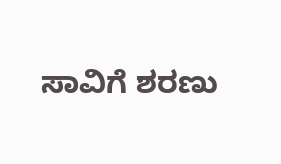ಸಾವಿಗೆ ಶರಣು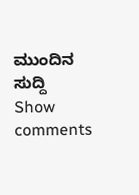ಮುಂದಿನ ಸುದ್ದಿ
Show comments